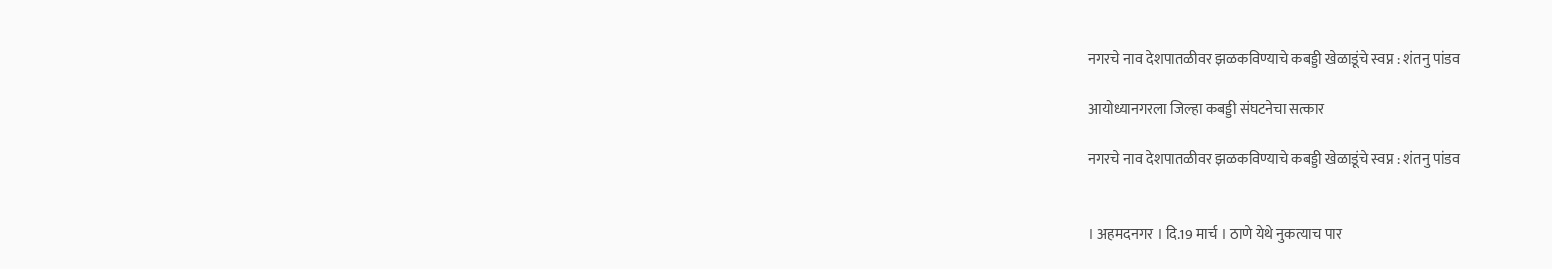नगरचे नाव देशपातळीवर झळकविण्याचे कबड्डी खेळाडूंचे स्वप्न : शंतनु पांडव

आयोध्यानगरला जिल्हा कबड्डी संघटनेचा सत्कार

नगरचे नाव देशपातळीवर झळकविण्याचे कबड्डी खेळाडूंचे स्वप्न : शंतनु पांडव


। अहमदनगर । दि.19 मार्च । ठाणे येथे नुकत्याच पार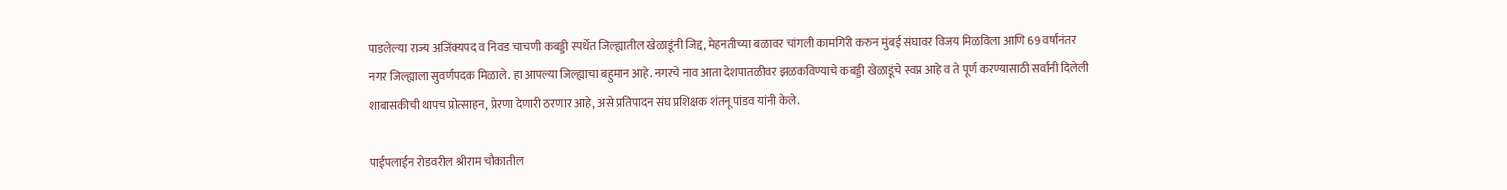पाडलेल्या राज्य अजिंक्यपद व निवड चाचणी कबड्डी स्पर्धेत जिल्ह्यातील खेळाडूंनी जिद्द, मेहनतीच्या बळावर चांगली कामगिरी करुन मुंबई संघावर विजय मिळविला आणि 69 वर्षांनंतर नगर जिल्ह्याला सुवर्णपदक मिळाले. हा आपल्या जिल्ह्याचा बहुमान आहे. नगरचे नाव आता देशपातळीवर झळकविण्याचे कबड्डी खेळाडूंचे स्वप्न आहे व ते पूर्ण करण्यासाठी सर्वांनी दिलेली शाबासकीची थापच प्रोत्साहन, प्रेरणा देणारी ठरणार आहे, असे प्रतिपादन संघ प्रशिक्षक शंतनू पांडव यांनी केले.

पाईपलाईन रोडवरील श्रीराम चौकातील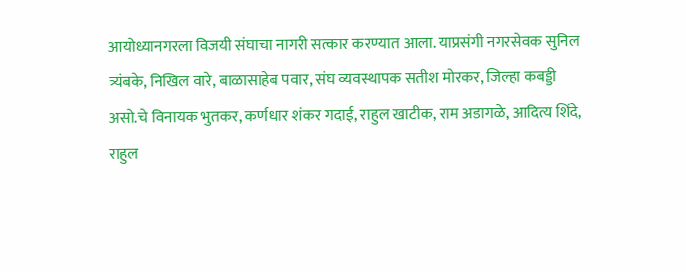आयोध्यानगरला विजयी संघाचा नागरी सत्कार करण्यात आला. याप्रसंगी नगरसेवक सुनिल त्र्यंबके, निखिल वारे, बाळासाहेब पवार, संघ व्यवस्थापक सतीश मोरकर, जिल्हा कबड्डी असो.चे विनायक भुतकर, कर्णधार शंकर गदाई, राहुल खाटीक, राम अडागळे, आदित्य शिंदे, राहुल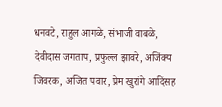धनवटे, राहुल आगळे, संभाजी वाबळे, देवीदास जगताप, प्रफुल्ल झावरे, अजिंक्य जिवरक, अजित पवार, प्रेम खुरांगे आदिंसह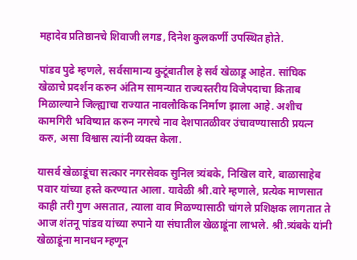महादेव प्रतिष्ठानचे शिवाजी लगड, दिनेश कुलकर्णी उपस्थित होते.

पांडव पुढे म्हणले, सर्वसामान्य कुटूंबातील हे सर्व खेळाडू आहेत. सांघिक खेळाचे प्रदर्शन करुन अंतिम सामन्यात राज्यस्तरीय विजेपदाचा किताब मिळाल्याने जिल्ह्याचा राज्यात नावलौकिक निर्माण झाला आहे. अशीच कामगिरी भविष्यात करुन नगरचे नाव देशपातळीवर उंचावण्यासाठी प्रयत्न करु, असा विश्वास त्यांनी व्यक्त केला.

यासर्व खेळाडूंचा सत्कार नगरसेवक सुनिल त्र्यंबके, निखिल वारे, बाळासाहेब पवार यांच्या हस्ते करण्यात आला. यावेळी श्री.वारे म्हणाले, प्रत्येक माणसात काही तरी गुण असतात, त्याला वाव मिळण्यासाठी चांगले प्रशिक्षक लागतात ते आज शंतनू पांडव यांच्या रुपाने या संघातील खेळाडूंना लाभले. श्री.त्र्यंबके यांनी खेळाडूंना मानधन म्हणून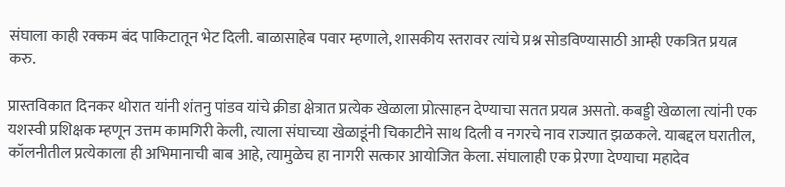संघाला काही रक्कम बंद पाकिटातून भेट दिली. बाळासाहेब पवार म्हणाले, शासकीय स्तरावर त्यांचे प्रश्न सोडविण्यासाठी आम्ही एकत्रित प्रयत्न करु.

प्रास्तविकात दिनकर थोरात यांनी शंतनु पांडव यांचे क्रीडा क्षेत्रात प्रत्येक खेळाला प्रोत्साहन देण्याचा सतत प्रयत्न असतो. कबड्डी खेळाला त्यांनी एक यशस्वी प्रशिक्षक म्हणून उत्तम कामगिरी केली, त्याला संघाच्या खेळाडूंनी चिकाटीने साथ दिली व नगरचे नाव राज्यात झळकले. याबद्दल घरातील, कॉलनीतील प्रत्येकाला ही अभिमानाची बाब आहे, त्यामुळेच हा नागरी सत्कार आयोजित केला. संघालाही एक प्रेरणा देण्याचा महादेव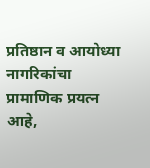प्रतिष्ठान व आयोध्या नागरिकांचा प्रामाणिक प्रयत्न आहे,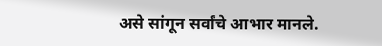असे सांगून सर्वांचे आभार मानले.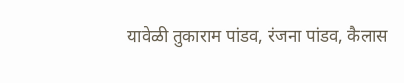यावेळी तुकाराम पांडव, रंजना पांडव, कैलास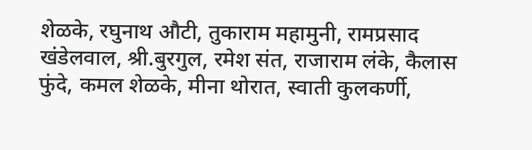शेळके, रघुनाथ औटी, तुकाराम महामुनी, रामप्रसाद खंडेलवाल, श्री.बुरगुल, रमेश संत, राजाराम लंके, कैलास फुंदे, कमल शेळके, मीना थोरात, स्वाती कुलकर्णी,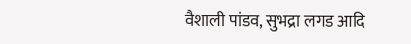वैशाली पांडव, सुभद्रा लगड आदि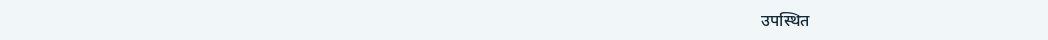उपस्थित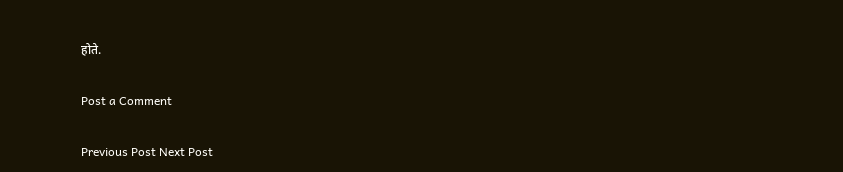होते.

Post a Comment

Previous Post Next Post